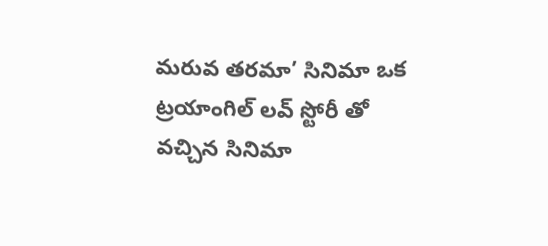మరువ తరమా’ సినిమా ఒక ట్రయాంగిల్ లవ్ స్టోరీ తో వచ్చిన సినిమా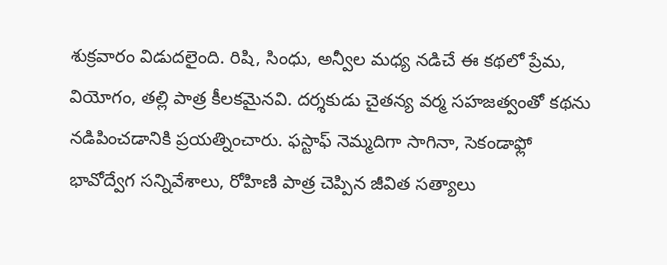శుక్రవారం విడుదలైంది. రిషి, సింధు, అన్వీల మధ్య నడిచే ఈ కథలో ప్రేమ, వియోగం, తల్లి పాత్ర కీలకమైనవి. దర్శకుడు చైతన్య వర్మ సహజత్వంతో కథను నడిపించడానికి ప్రయత్నించారు. ఫస్టాఫ్ నెమ్మదిగా సాగినా, సెకండాఫ్లో భావోద్వేగ సన్నివేశాలు, రోహిణి పాత్ర చెప్పిన జీవిత సత్యాలు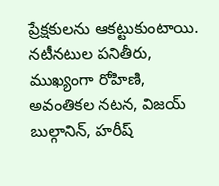ప్రేక్షకులను ఆకట్టుకుంటాయి. నటీనటుల పనితీరు, ముఖ్యంగా రోహిణి, అవంతికల నటన, విజయ్ బుల్గానిన్, హరీష్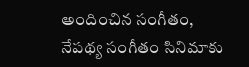అందించిన సంగీతం, నేపథ్య సంగీతం సినిమాకు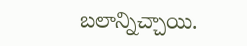బలాన్నిచ్చాయి.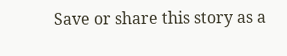Save or share this story as a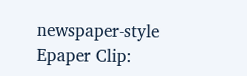newspaper-style Epaper Clip: